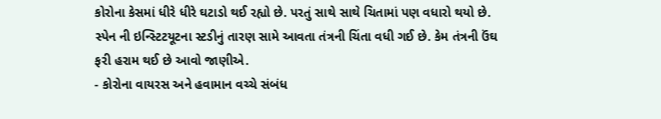કોરોના કેસમાં ધીરે ધીરે ઘટાડો થઈ રહ્યો છે. પરતું સાથે સાથે ચિતામાં પણ વધારો થયો છે. સ્પેન ની ઇન્સ્ટિટયૂટના સ્ટડીનું તારણ સામે આવતા તંત્રની ચિંતા વધી ગઈ છે. કેમ તંત્રની ઉંઘ ફરી હરામ થઈ છે આવો જાણીએ.
- કોરોના વાયરસ અને હવામાન વચ્ચે સંબંધ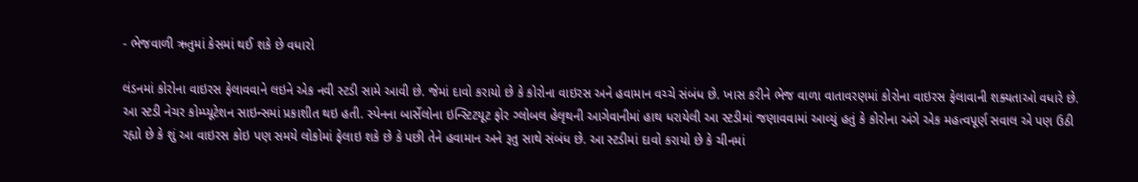- ભેજવાળી ઋતુમાં કેસમાં થઈ શકે છે વધારો

લંડનમાં કોરોના વાઇરસ ફેલાવવાને લઇને એક નવી સ્ટડી સામે આવી છે. જેમાં દાવો કરાયો છે કે કોરોના વાઇરસ અને હવામાન વચ્ચે સંબંધ છે. ખાસ કરીને ભેજ વાળા વાતાવરણમાં કોરોના વાઇરસ ફેલાવાની શક્યતાઓ વધારે છે. આ સ્ટડી નેચર કોમ્પ્યૂટેશન સાઇન્સમાં પ્રકાશીત થઇ હતી. સ્પેનના બાર્સેલોના ઇન્સ્ટિટયૂટ ફોર ગ્લોબલ હેલૃથની આગેવાનીમાં હાથ ધરાયેલી આ સ્ટડીમાં જણાવવામાં આવ્યું હતું કે કોરોના અંગે એક મહત્વપૂર્ણ સવાલ એ પણ ઉઠી રહ્યો છે કે શું આ વાઇરસ કોઇ પણ સમયે લોકોમાં ફેલાઇ શકે છે કે પછી તેને હવામાન અને રૂતુ સાથે સંબંધ છે. આ સ્ટડીમાં દાવો કરાયો છે કે ચીનમાં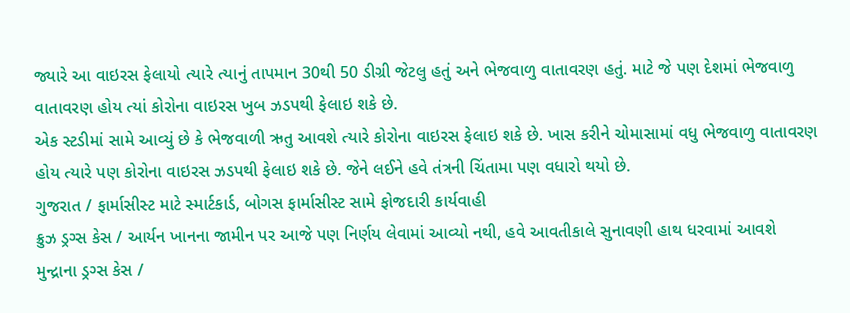જ્યારે આ વાઇરસ ફેલાયો ત્યારે ત્યાનું તાપમાન 30થી 50 ડીગ્રી જેટલુ હતું અને ભેજવાળુ વાતાવરણ હતું. માટે જે પણ દેશમાં ભેજવાળુ વાતાવરણ હોય ત્યાં કોરોના વાઇરસ ખુબ ઝડપથી ફેલાઇ શકે છે.
એક સ્ટડીમાં સામે આવ્યું છે કે ભેજવાળી ઋતુ આવશે ત્યારે કોરોના વાઇરસ ફેલાઇ શકે છે. ખાસ કરીને ચોમાસામાં વધુ ભેજવાળુ વાતાવરણ હોય ત્યારે પણ કોરોના વાઇરસ ઝડપથી ફેલાઇ શકે છે. જેને લઈને હવે તંત્રની ચિંતામા પણ વધારો થયો છે.
ગુજરાત / ફાર્માસીસ્ટ માટે સ્માર્ટકાર્ડ, બોગસ ફાર્માસીસ્ટ સામે ફોજદારી કાર્યવાહી
ક્રુઝ ડ્રગ્સ કેસ / આર્યન ખાનના જામીન પર આજે પણ નિર્ણય લેવામાં આવ્યો નથી, હવે આવતીકાલે સુનાવણી હાથ ધરવામાં આવશે
મુન્દ્રાના ડ્રગ્સ કેસ /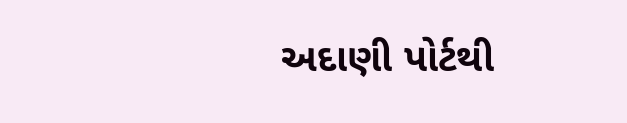અદાણી પોર્ટથી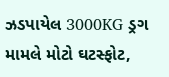ઝડપાયેલ 3000KG ડ્રગ મામલે મોટો ઘટસ્ફોટ,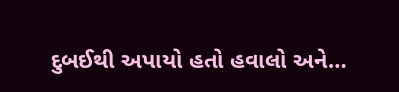દુબઈથી અપાયો હતો હવાલો અને…